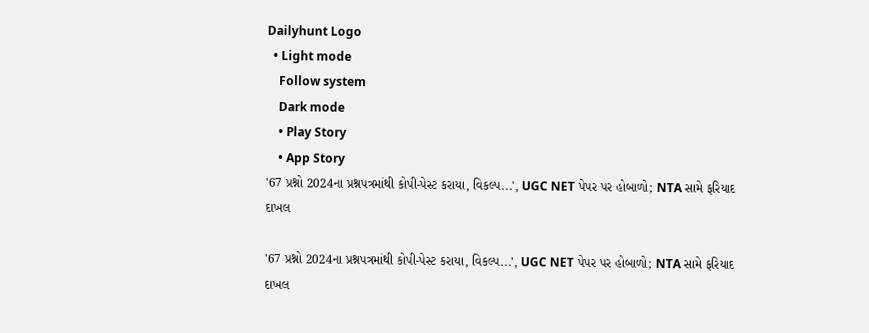Dailyhunt Logo
  • Light mode
    Follow system
    Dark mode
    • Play Story
    • App Story
'67 પ્રશ્નો 2024ના પ્રશ્નપત્રમાંથી કોપી-પેસ્ટ કરાયા, વિકલ્પ...', UGC NET પેપર પર હોબાળો; NTA સામે ફરિયાદ દાખલ

'67 પ્રશ્નો 2024ના પ્રશ્નપત્રમાંથી કોપી-પેસ્ટ કરાયા, વિકલ્પ...', UGC NET પેપર પર હોબાળો; NTA સામે ફરિયાદ દાખલ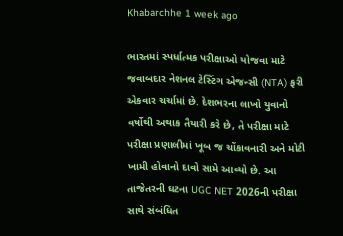Khabarchhe 1 week ago

ભારતમાં સ્પર્ધાત્મક પરીક્ષાઓ યોજવા માટે જવાબદાર નેશનલ ટેસ્ટિંગ એજન્સી (NTA) ફરી એકવાર ચર્ચામાં છે. દેશભરના લાખો યુવાનો વર્ષોથી અથાક તૈયારી કરે છે, તે પરીક્ષા માટે પરીક્ષા પ્રણાલીમાં ખૂબ જ ચોંકાવનારી અને મોટી ખામી હોવાનો દાવો સામે આવ્યો છે. આ તાજેતરની ઘટના UGC NET 2026ની પરીક્ષા સાથે સંબંધિત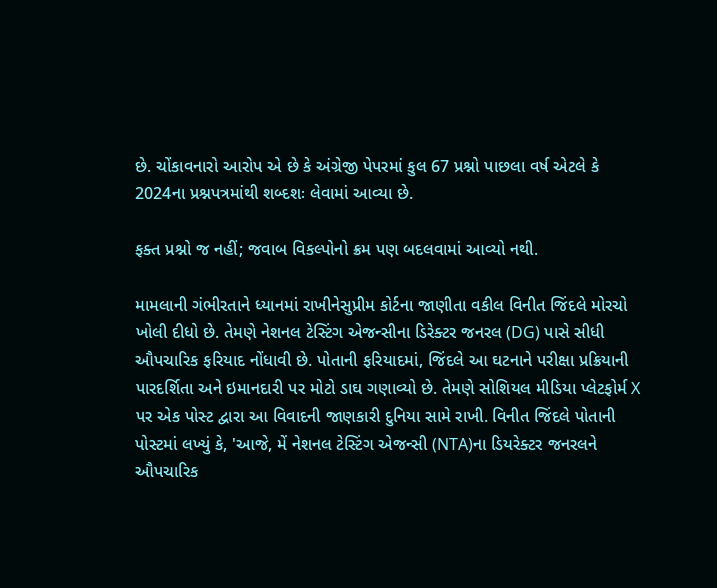છે. ચોંકાવનારો આરોપ એ છે કે અંગ્રેજી પેપરમાં કુલ 67 પ્રશ્નો પાછલા વર્ષ એટલે કે 2024ના પ્રશ્નપત્રમાંથી શબ્દશઃ લેવામાં આવ્યા છે.

ફક્ત પ્રશ્નો જ નહીં; જવાબ વિકલ્પોનો ક્રમ પણ બદલવામાં આવ્યો નથી.

મામલાની ગંભીરતાને ધ્યાનમાં રાખીનેસુપ્રીમ કોર્ટના જાણીતા વકીલ વિનીત જિંદલે મોરચો ખોલી દીધો છે. તેમણે નેશનલ ટેસ્ટિંગ એજન્સીના ડિરેક્ટર જનરલ (DG) પાસે સીધી ઔપચારિક ફરિયાદ નોંધાવી છે. પોતાની ફરિયાદમાં, જિંદલે આ ઘટનાને પરીક્ષા પ્રક્રિયાની પારદર્શિતા અને ઇમાનદારી પર મોટો ડાઘ ગણાવ્યો છે. તેમણે સોશિયલ મીડિયા પ્લેટફોર્મ X પર એક પોસ્ટ દ્વારા આ વિવાદની જાણકારી દુનિયા સામે રાખી. વિનીત જિંદલે પોતાની પોસ્ટમાં લખ્યું કે, 'આજે, મેં નેશનલ ટેસ્ટિંગ એજન્સી (NTA)ના ડિયરેક્ટર જનરલને ઔપચારિક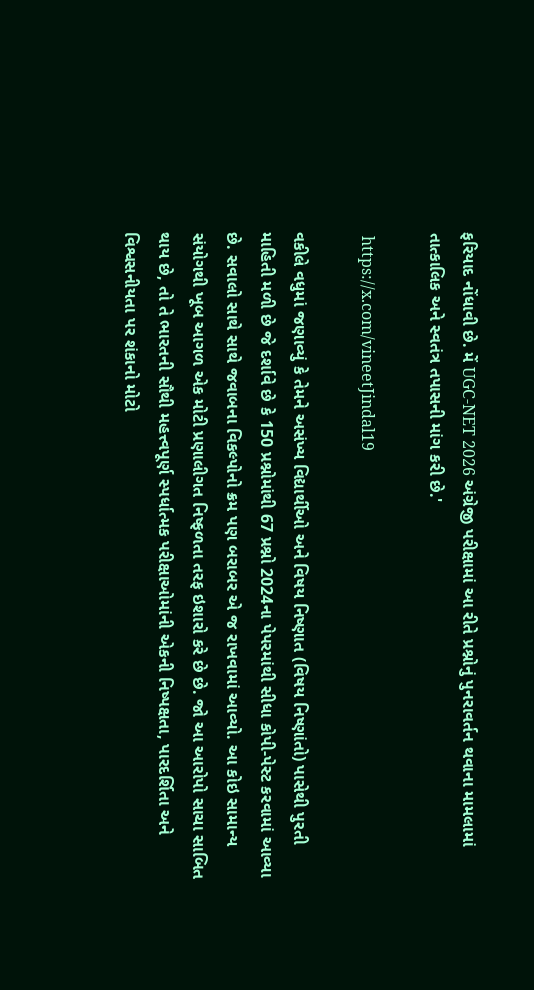ફરિયાદ નોંધાવી છે. મેં UGC-NET 2026 અંગ્રેજી પરીક્ષામાં આ રીતે પ્રશ્નોનું પુનરાવર્તન થવાના મામલામાં તાત્કાલિક અને સ્વતંત્ર તપાસની માંગ કરી છે.'

 https://x.com/vineetJindal19

વકીલે વધુમાં જણાવ્યું કે તેમને અસંખ્ય વિદ્યાર્થીઓ અને વિષય નિષ્ણાત (વિષય નિષ્ણાંતો) પાસેથી પુરતી માહિતી મળી છે જે દર્શાવે છે કે 150 પ્રશ્નોમાંથી 67 પ્રશ્નો 2024ના પેપરમાંથી સીધા કોપી-પેસ્ટ કરવામાં આવ્યા છે. સવાલો સાથે સાથે જવાબના વિકલ્પોનો ક્રમ પણ બરાબર એ જ રાખવામાં આવ્યો. આ કોઇ સામાન્ય સંયોગથી ખૂબ આગળ એક મોટી પ્રણાલીગત નિષ્ફળતા તરફ ઇશારો કરે છે છે. જો આ આરોપો સાચા સાબિત થાય છે, તો તે ભારતની સૌથી મહત્ત્વપૂર્ણ સ્પર્ધાત્મક પરીક્ષાઓમાંની એકની નિષ્પક્ષતા, પારદર્શિતા અને વિશ્વસનીયતા પર શંકાનો મોટો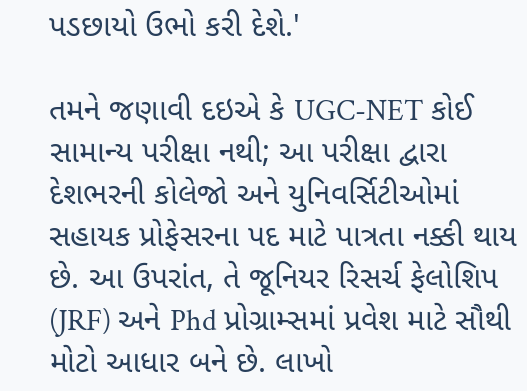પડછાયો ઉભો કરી દેશે.'

તમને જણાવી દઇએ કે UGC-NET કોઈ સામાન્ય પરીક્ષા નથી; આ પરીક્ષા દ્વારા દેશભરની કોલેજો અને યુનિવર્સિટીઓમાં સહાયક પ્રોફેસરના પદ માટે પાત્રતા નક્કી થાય છે. આ ઉપરાંત, તે જૂનિયર રિસર્ચ ફેલોશિપ (JRF) અને Phd પ્રોગ્રામ્સમાં પ્રવેશ માટે સૌથી મોટો આધાર બને છે. લાખો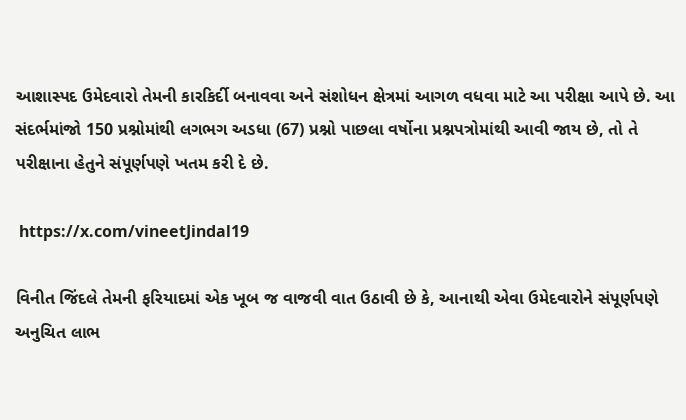આશાસ્પદ ઉમેદવારો તેમની કારકિર્દી બનાવવા અને સંશોધન ક્ષેત્રમાં આગળ વધવા માટે આ પરીક્ષા આપે છે. આ સંદર્ભમાંજો 150 પ્રશ્નોમાંથી લગભગ અડધા (67) પ્રશ્નો પાછલા વર્ષોના પ્રશ્નપત્રોમાંથી આવી જાય છે, તો તે પરીક્ષાના હેતુને સંપૂર્ણપણે ખતમ કરી દે છે.

 https://x.com/vineetJindal19

વિનીત જિંદલે તેમની ફરિયાદમાં એક ખૂબ જ વાજવી વાત ઉઠાવી છે કે, આનાથી એવા ઉમેદવારોને સંપૂર્ણપણે અનુચિત લાભ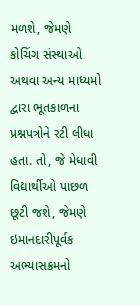મળશે, જેમણે કોચિંગ સંસ્થાઓ અથવા અન્ય માધ્યમો દ્વારા ભૂતકાળના પ્રશ્નપત્રોને રટી લીધા હતા. તો, જે મેધાવી વિદ્યાર્થીઓ પાછળ છૂટી જશે, જેમણે ઇમાનદારીપૂર્વક અભ્યાસક્રમનો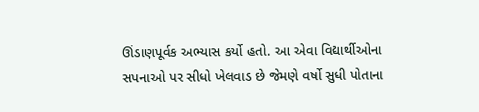ઊંડાણપૂર્વક અભ્યાસ કર્યો હતો. આ એવા વિદ્યાર્થીઓના સપનાઓ પર સીધો ખેલવાડ છે જેમણે વર્ષો સુધી પોતાના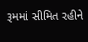રૂમમાં સીમિત રહીને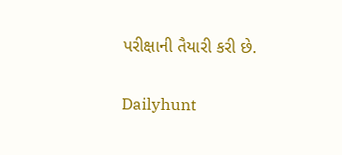પરીક્ષાની તૈયારી કરી છે.

Dailyhunt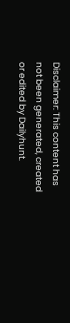Disclaimer: This content has not been generated, created or edited by Dailyhunt.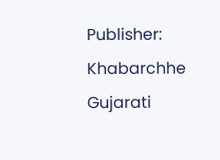Publisher: Khabarchhe Gujarati